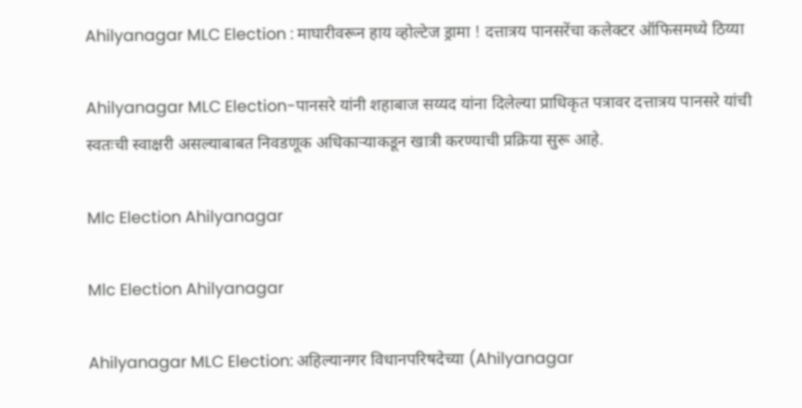Ahilyanagar MLC Election : माघारीवरून हाय व्होल्टेज ड्रामा ! दत्तात्रय पानसरेंचा कलेक्टर ऑफिसमध्ये ठिय्या

Ahilyanagar MLC Election-पानसरे यांनी शहाबाज सय्यद यांना दिलेल्या प्राधिकृत पत्रावर दत्तात्रय पानसरे यांची स्वतःची स्वाक्षरी असल्याबाबत निवडणूक अधिकाऱ्याकडून खात्री करण्याची प्रक्रिया सुरू आहे.

Mlc Election Ahilyanagar

Mlc Election Ahilyanagar

Ahilyanagar MLC Election: अहिल्यानगर विधानपरिषदेच्या (Ahilyanagar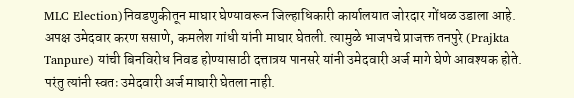MLC Election)निवडणुकीतून माघार घेण्यावरून जिल्हाधिकारी कार्यालयात जोरदार गोंधळ उडाला आहे. अपक्ष उमेदवार करण ससाणे, कमलेश गांधी यांनी माघार घेतली. त्यामुळे भाजपचे प्राजक्त तनपुरे (Prajkta Tanpure) यांची बिनविरोध निवड होण्यासाठी दत्तात्रय पानसरे यांनी उमेदवारी अर्ज मागे घेणे आवश्यक होते. परंतु त्यांनी स्वतः उमेदवारी अर्ज माघारी घेतला नाही.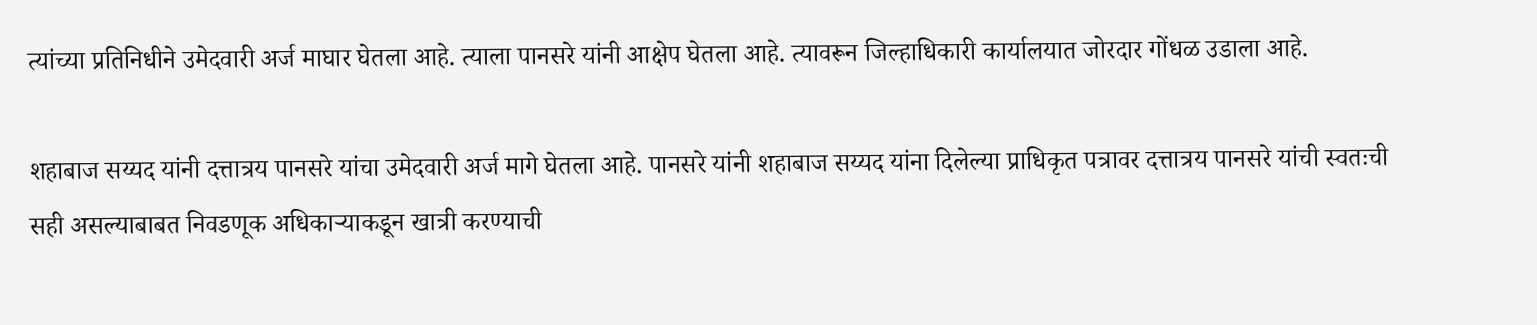त्यांच्या प्रतिनिधीने उमेदवारी अर्ज माघार घेतला आहे. त्याला पानसरे यांनी आक्षेप घेतला आहे. त्यावरून जिल्हाधिकारी कार्यालयात जोरदार गोंधळ उडाला आहे.

शहाबाज सय्यद यांनी दत्तात्रय पानसरे यांचा उमेदवारी अर्ज मागे घेतला आहे. पानसरे यांनी शहाबाज सय्यद यांना दिलेल्या प्राधिकृत पत्रावर दत्तात्रय पानसरे यांची स्वतःची सही असल्याबाबत निवडणूक अधिकाऱ्याकडून खात्री करण्याची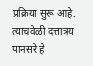प्रक्रिया सुरू आहे. त्याचवेळी दत्तात्रय पानसरे हे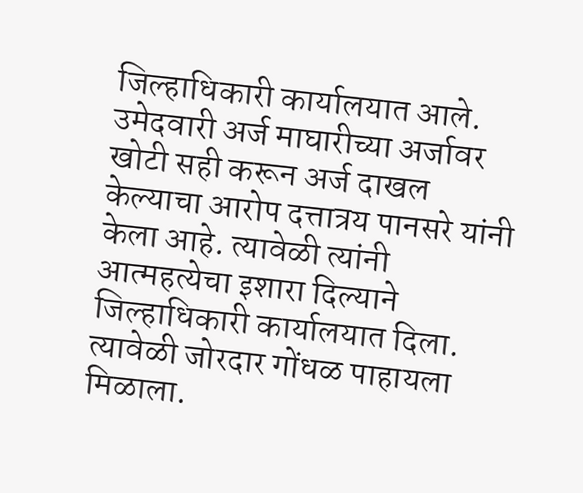जिल्हाधिकारी कार्यालयात आले. उमेदवारी अर्ज माघारीच्या अर्जावर खोटी सही करून अर्ज दाखल केल्याचा आरोप दत्तात्रय पानसरे यांनी केला आहे. त्यावेळी त्यांनी आत्महत्येचा इशारा दिल्याने जिल्हाधिकारी कार्यालयात दिला. त्यावेळी जोरदार गोंधळ पाहायला मिळाला.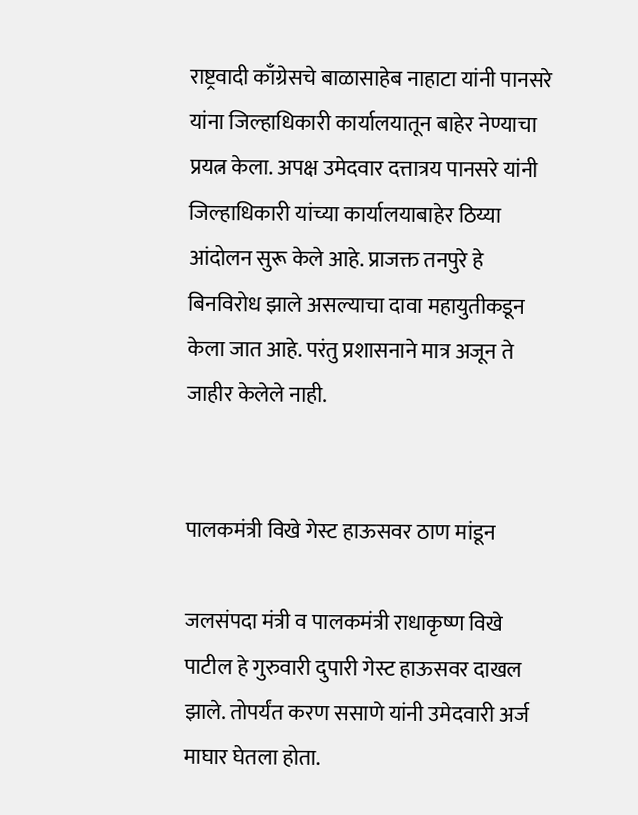राष्ट्रवादी काँग्रेसचे बाळासाहेब नाहाटा यांनी पानसरे यांना जिल्हाधिकारी कार्यालयातून बाहेर नेण्याचा प्रयत्न केला. अपक्ष उमेदवार दत्तात्रय पानसरे यांनी जिल्हाधिकारी यांच्या कार्यालयाबाहेर ठिय्या आंदोलन सुरू केले आहे. प्राजक्त तनपुरे हे बिनविरोध झाले असल्याचा दावा महायुतीकडून केला जात आहे. परंतु प्रशासनाने मात्र अजून ते जाहीर केलेले नाही.


पालकमंत्री विखे गेस्ट हाऊसवर ठाण मांडून

जलसंपदा मंत्री व पालकमंत्री राधाकृष्ण विखे पाटील हे गुरुवारी दुपारी गेस्ट हाऊसवर दाखल झाले. तोपर्यंत करण ससाणे यांनी उमेदवारी अर्ज माघार घेतला होता.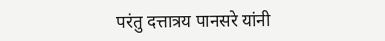परंतु दत्तात्रय पानसरे यांनी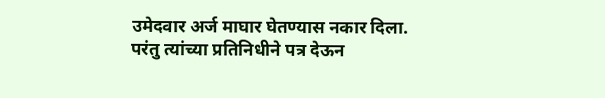उमेदवार अर्ज माघार घेतण्यास नकार दिला. परंतु त्यांच्या प्रतिनिधीने पत्र देऊन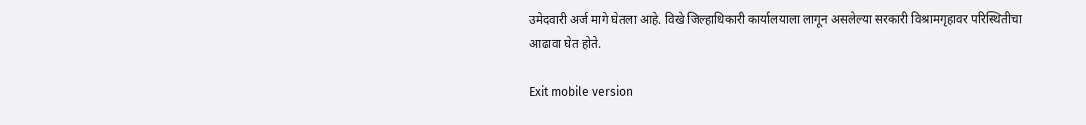उमेदवारी अर्ज मागे घेतला आहे. विखे जिल्हाधिकारी कार्यालयाला लागून असलेल्या सरकारी विश्रामगृहावर परिस्थितीचा आढावा घेत होते.

Exit mobile version